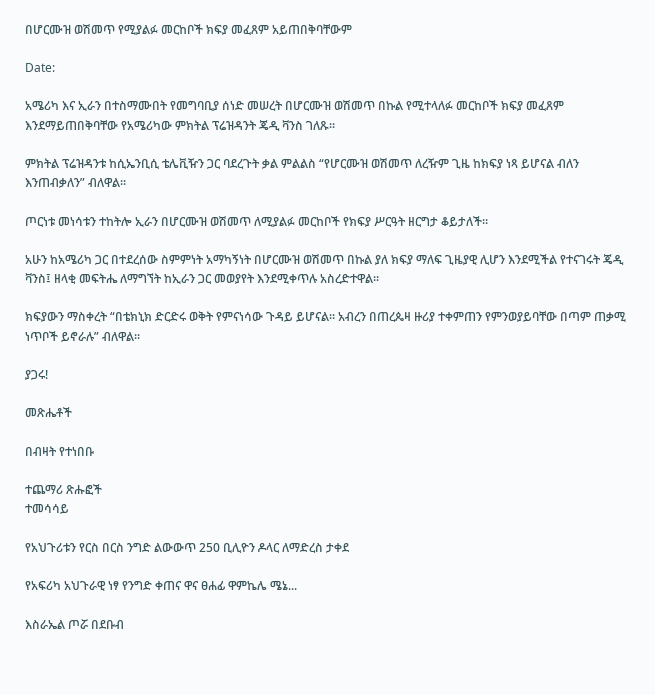በሆርሙዝ ወሽመጥ የሚያልፉ መርከቦች ክፍያ መፈጸም አይጠበቅባቸውም

Date:

አሜሪካ እና ኢራን በተስማሙበት የመግባቢያ ሰነድ መሠረት በሆርሙዝ ወሽመጥ በኩል የሚተላለፉ መርከቦች ክፍያ መፈጸም እንደማይጠበቅባቸው የአሜሪካው ምክትል ፕሬዝዳንት ጄዲ ቫንስ ገለጹ።

ምክትል ፕሬዝዳንቱ ከሲኤንቢሲ ቴሌቪዥን ጋር ባደረጉት ቃል ምልልስ “የሆርሙዝ ወሽመጥ ለረዥም ጊዜ ከክፍያ ነጻ ይሆናል ብለን እንጠብቃለን” ብለዋል።

ጦርነቱ መነሳቱን ተከትሎ ኢራን በሆርሙዝ ወሽመጥ ለሚያልፉ መርከቦች የክፍያ ሥርዓት ዘርግታ ቆይታለች።

አሁን ከአሜሪካ ጋር በተደረሰው ስምምነት አማካኝነት በሆርሙዝ ወሽመጥ በኩል ያለ ክፍያ ማለፍ ጊዜያዊ ሊሆን እንደሚችል የተናገሩት ጄዲ ቫንስ፤ ዘላቂ መፍትሔ ለማግኘት ከኢራን ጋር መወያየት እንደሚቀጥሉ አስረድተዋል።

ክፍያውን ማስቀረት “በቴክኒክ ድርድሩ ወቅት የምናነሳው ጉዳይ ይሆናል። አብረን በጠረጴዛ ዙሪያ ተቀምጠን የምንወያይባቸው በጣም ጠቃሚ ነጥቦች ይኖራሉ” ብለዋል።

ያጋሩ!

መጽሔቶች

በብዛት የተነበቡ

ተጨማሪ ጽሑፎች
ተመሳሳይ

የአህጉሪቱን የርስ በርስ ንግድ ልውውጥ 250 ቢሊዮን ዶላር ለማድረስ ታቀደ

የአፍሪካ አህጉራዊ ነፃ የንግድ ቀጠና ዋና ፀሐፊ ዋምኬሌ ሜኔ...

እስራኤል ጦሯ በደቡብ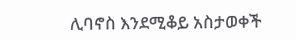ሊባኖስ እንደሚቆይ አስታወቀች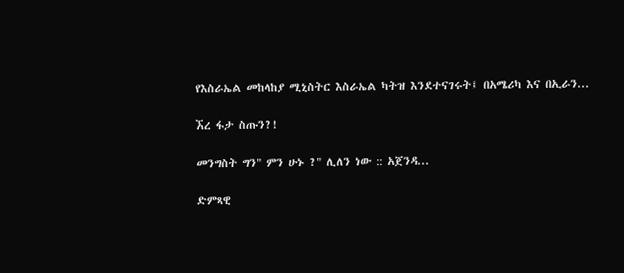የእስራኤል መከላከያ ሚኒስትር እስራኤል ካትዝ እንደተናገሩት፤ በአሜሪካ እና በኢራን...

ኧረ ፋታ ስጡን?!

መንግስት ግን" ምን ሁኑ ?" ሊለን ነው :: አጀንዳ...

ድምጻዊ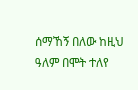ሰማኸኝ በለው ከዚህ ዓለም በሞት ተለየ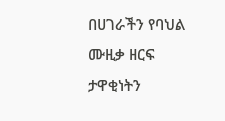በሀገራችን የባህል ሙዚቃ ዘርፍ ታዋቂነትን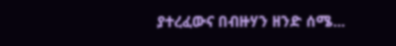ያተረፈውና በብዙሃን ዘንድ ሰሜ...